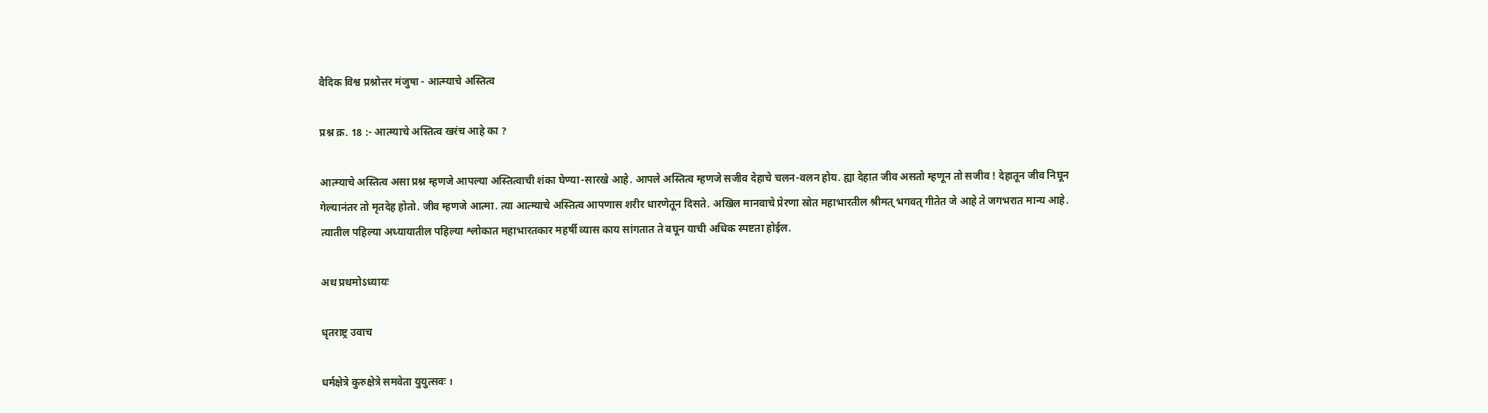वैदिक विश्व प्रश्नोत्तर मंजुषा - आत्म्याचे अस्तित्व

प्रश्न क्र. 18 :- आत्म्याचे अस्तित्व खरंच आहे का ?

आत्म्याचे अस्तित्व असा प्रश्न म्हणजे आपल्या अस्तित्वाची शंका घेण्या-सारखे आहे. आपले अस्तित्व म्हणजे सजीव देहाचे चलन-वलन होय. ह्या देहात जीव असतो म्हणून तो सजीव ! देहातून जीव निघून गेल्यानंतर तो मृतदेह होतो. जीव म्हणजे आत्मा. त्या आत्म्याचे अस्तित्व आपणास शरीर धारणेतून दिसते. अखिल मानवाचे प्रेरणा स्रोत महाभारतील श्रीमत् भगवत् गीतेत जे आहे ते जगभरात मान्य आहे. त्यातील पहिल्या अध्यायातील पहिल्या श्लोकात महाभारतकार महर्षी व्यास काय सांगतात ते बघून याची अधिक स्पष्टता होईल.

अथ प्रथमोऽध्यायः

धृतराष्ट्र उवाच

धर्मक्षेत्रे कुरुक्षेत्रे समवेता युयुत्सवः ।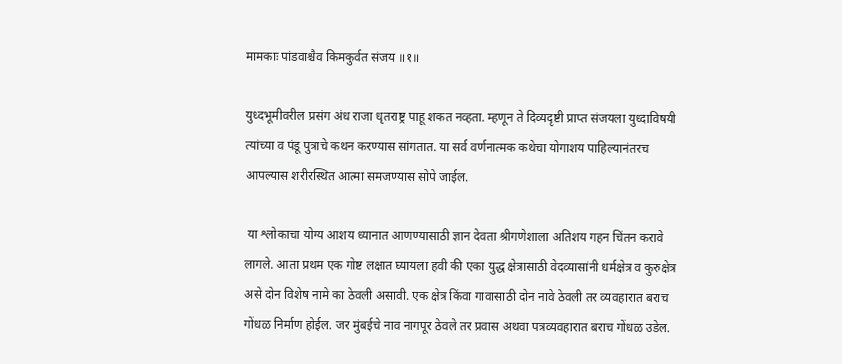मामकाः पांडवाश्चैव किमकुर्वत संजय ॥१॥

युध्दभूमीवरील प्रसंग अंध राजा धृतराष्ट्र पाहू शकत नव्हता. म्हणून ते दिव्यदृष्टी प्राप्त संजयला युध्दाविषयी त्यांच्या व पंडू पुत्राचे कथन करण्यास सांगतात. या सर्व वर्णनात्मक कथेचा योगाशय पाहिल्यानंतरच आपल्यास शरीरस्थित आत्मा समजण्यास सोपे जाईल.

 या श्लोकाचा योग्य आशय ध्यानात आणण्यासाठी ज्ञान देवता श्रीगणेशाला अतिशय गहन चिंतन करावे लागले. आता प्रथम एक गोष्ट लक्षात घ्यायला हवी की एका युद्ध क्षेत्रासाठी वेदव्यासांनी धर्मक्षेत्र व कुरुक्षेत्र असे दोन विशेष नामे का ठेवली असावी. एक क्षेत्र किंवा गावासाठी दोन नावे ठेवली तर व्यवहारात बराच गोंधळ निर्माण होईल. जर मुंबईचे नाव नागपूर ठेवले तर प्रवास अथवा पत्रव्यवहारात बराच गोंधळ उडेल.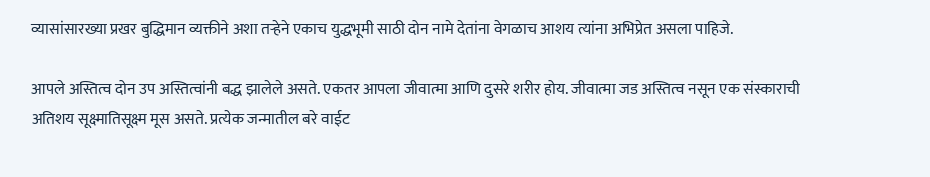व्यासांसारख्या प्रखर बुद्धिमान व्यक्तीने अशा तऱ्हेने एकाच युद्धभूमी साठी दोन नामे देतांना वेगळाच आशय त्यांना अभिप्रेत असला पाहिजे.

आपले अस्तित्व दोन उप अस्तित्वांनी बद्ध झालेले असते. एकतर आपला जीवात्मा आणि दुसरे शरीर होय. जीवात्मा जड अस्तित्व नसून एक संस्काराची अतिशय सूक्ष्मातिसूक्ष्म मूस असते. प्रत्येक जन्मातील बरे वाईट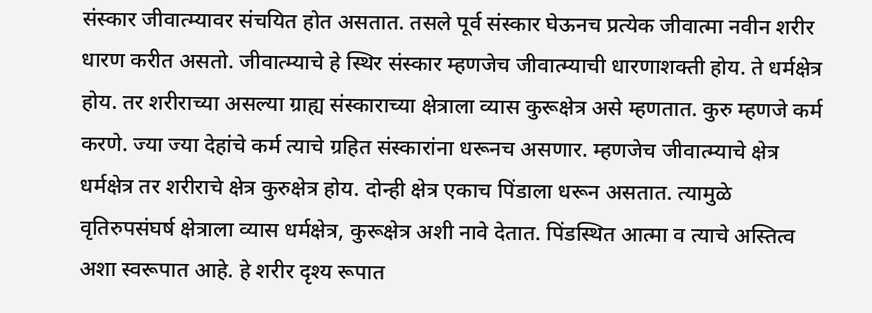संस्कार जीवात्म्यावर संचयित होत असतात. तसले पूर्व संस्कार घेऊनच प्रत्येक जीवात्मा नवीन शरीर धारण करीत असतो. जीवात्म्याचे हे स्थिर संस्कार म्हणजेच जीवात्म्याची धारणाशक्ती होय. ते धर्मक्षेत्र होय. तर शरीराच्या असल्या ग्राह्य संस्काराच्या क्षेत्राला व्यास कुरूक्षेत्र असे म्हणतात. कुरु म्हणजे कर्म करणे. ज्या ज्या देहांचे कर्म त्याचे ग्रहित संस्कारांना धरूनच असणार. म्हणजेच जीवात्म्याचे क्षेत्र धर्मक्षेत्र तर शरीराचे क्षेत्र कुरुक्षेत्र होय. दोन्ही क्षेत्र एकाच पिंडाला धरून असतात. त्यामुळे वृतिरुपसंघर्ष क्षेत्राला व्यास धर्मक्षेत्र, कुरूक्षेत्र अशी नावे देतात. पिंडस्थित आत्मा व त्याचे अस्तित्व अशा स्वरूपात आहे. हे शरीर दृश्य रूपात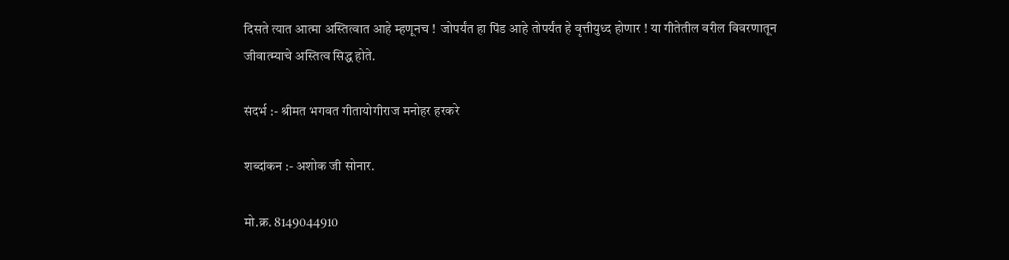दिसते त्यात आत्मा अस्तित्वात आहे म्हणूनच !  जोपर्यंत हा पिंड आहे तोपर्यंत हे वृत्तीयुध्द होणार ! या गीतेतील वरील विवरणातून जीवात्म्याचे अस्तित्व सिद्ध होते.

संदर्भ :- श्रीमत भगवत गीतायोगीराज मनोहर हरकरे

शब्दांकन :- अशोक जी सोनार.

मो.क्र. 8149044910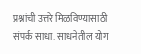प्रश्नांची उत्तरे मिळविण्यासाठी संपर्क साधा. साधनेतील योग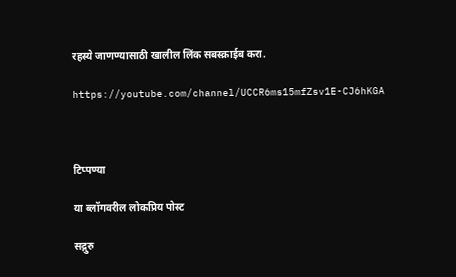रहस्ये जाणण्यासाठी खालील लिंक सबस्क्राईब करा.

https://youtube.com/channel/UCCR6ms15mfZsv1E-CJ6hKGA



टिप्पण्या

या ब्लॉगवरील लोकप्रिय पोस्ट

सद्गुरु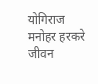योगिराज मनोहर हरकरे जीवन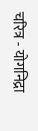चरित्र - योगनिद्रा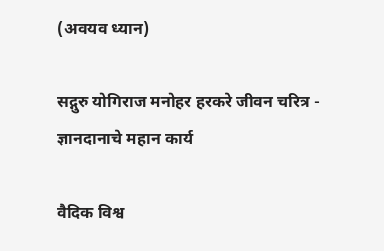(अवयव ध्यान)

सद्गुरु योगिराज मनोहर हरकरे जीवन चरित्र - ज्ञानदानाचे महान कार्य

वैदिक विश्व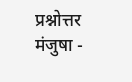प्रश्नोत्तर मंजुषा -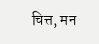चित्त, मन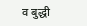व बुद्धी